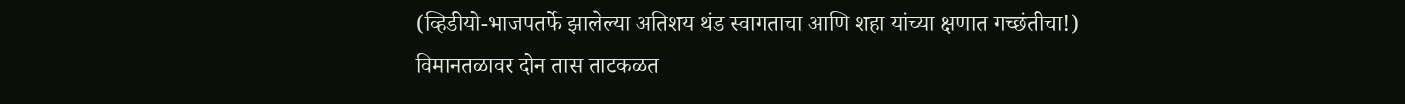(व्हिडीयो-भाजपतर्फे झालेल्या अतिशय थंड स्वागताचा आणि शहा यांच्या क्षणात गच्छंतीचा!)
विमानतळावर दोन तास ताटकळत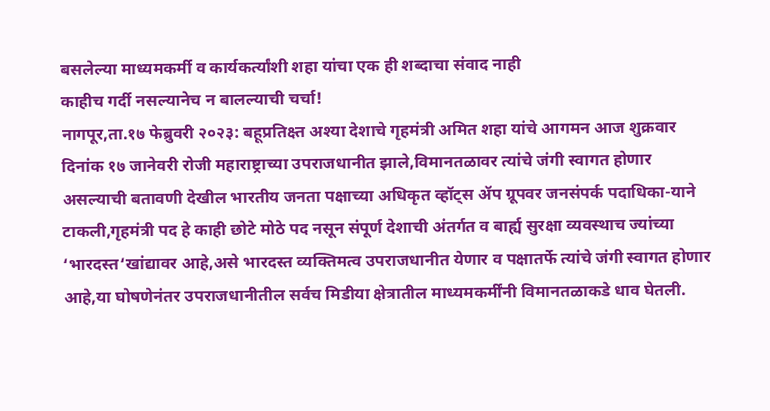बसलेल्या माध्यमकर्मी व कार्यकर्त्यांशी शहा यांचा एक ही शब्दाचा संवाद नाही
काहीच गर्दी नसल्यानेच न बालल्याची चर्चा!
नागपूर,ता.१७ फेब्रुवरी २०२३: बहूप्रतिक्ष्त अश्या देशाचे गृहमंत्री अमित शहा यांचे आगमन आज शुक्रवार दिनांक १७ जानेवरी रोजी महाराष्ट्राच्या उपराजधानीत झाले,विमानतळावर त्यांचे जंगी स्वागत होणार असल्याची बतावणी देखील भारतीय जनता पक्षाच्या अधिकृत व्हॉट्स ॲप ग्रूपवर जनसंपर्क पदाधिका-याने टाकली,गृहमंत्री पद हे काही छोटे मोठे पद नसून संपूर्ण देशाची अंतर्गत व बार्ह्य सुरक्षा व्यवस्थाच ज्यांच्या ‘भारदस्त‘खांद्यावर आहे,असे भारदस्त व्यक्तिमत्व उपराजधानीत येणार व पक्षातर्फे त्यांचे जंगी स्वागत होणार आहे,या घोषणेनंतर उपराजधानीतील सर्वच मिडीया क्षेत्रातील माध्यमकर्मींनी विमानतळाकडे धाव घेतली.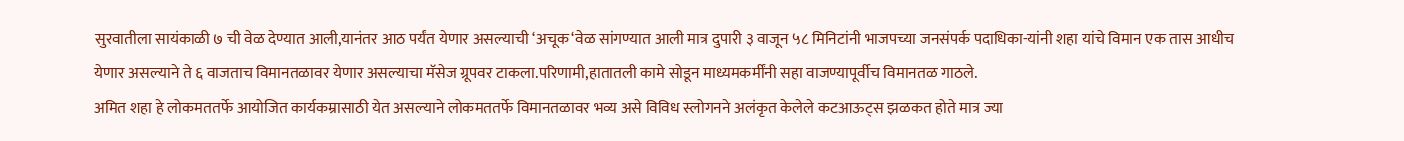सुरवातीला सायंकाळी ७ ची वेळ देण्यात आली,यानंतर आठ पर्यंत येणार असल्याची ‘अचूक‘वेळ सांगण्यात आली मात्र दुपारी ३ वाजून ५८ मिनिटांनी भाजपच्या जनसंपर्क पदाधिका-यांनी शहा यांचे विमान एक तास आधीच येणार असल्याने ते ६ वाजताच विमानतळावर येणार असल्याचा मॅसेज ग्रूपवर टाकला.परिणामी,हातातली कामे सोडून माध्यमकर्मींनी सहा वाजण्यापूर्वीच विमानतळ गाठले.
अमित शहा हे लोकमततर्फे आयोजित कार्यकम्रासाठी येत असल्याने लोकमततर्फे विमानतळावर भव्य असे विविध स्लोगनने अलंकृत केलेले कटआऊट्स झळकत होते मात्र ज्या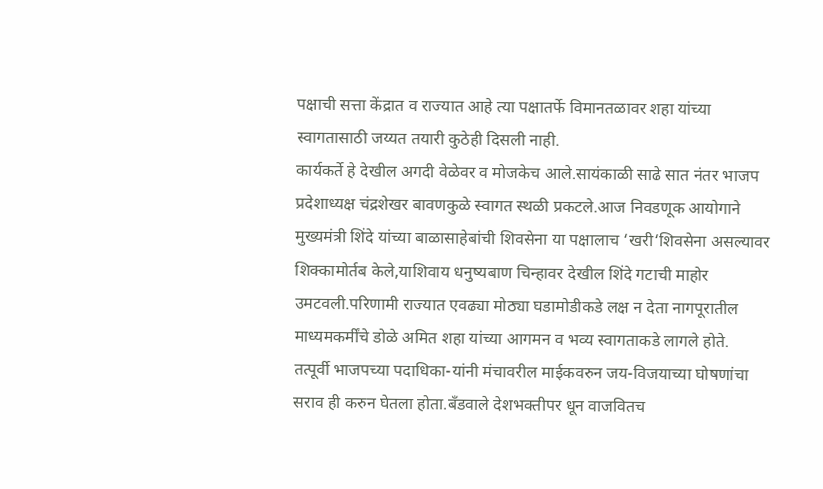पक्षाची सत्ता केंद्रात व राज्यात आहे त्या पक्षातर्फे विमानतळावर शहा यांच्या स्वागतासाठी जय्यत तयारी कुठेही दिसली नाही.
कार्यकर्ते हे देखील अगदी वेळेवर व मोजकेच आले.सायंकाळी साढे सात नंतर भाजप प्रदेशाध्यक्ष चंद्रशेखर बावणकुळे स्वागत स्थळी प्रकटले.आज निवडणूक आयोगाने मुख्यमंत्री शिंदे यांच्या बाळासाहेबांची शिवसेना या पक्षालाच ‘खरी‘शिवसेना असल्यावर शिक्कामोर्तब केले,याशिवाय धनुष्यबाण चिन्हावर देखील शिंदे गटाची माहोर उमटवली.परिणामी राज्यात एवढ्या मोठ्या घडामोडीकडे लक्ष न देता नागपूरातील माध्यमकर्मींचे डोळे अमित शहा यांच्या आगमन व भव्य स्वागताकडे लागले होते.
तत्पूर्वी भाजपच्या पदाधिका-यांनी मंचावरील माईकवरुन जय-विजयाच्या घोषणांचा सराव ही करुन घेतला होता.बँडवाले देशभक्तीपर धून वाजवितच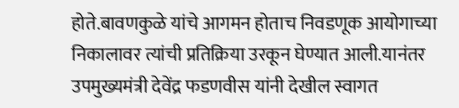होते.बावणकुळे यांचे आगमन होताच निवडणूक आयोगाच्या निकालावर त्यांची प्रतिक्रिया उरकून घेण्यात आली.यानंतर उपमुख्यमंत्री देवेंद्र फडणवीस यांनी देखील स्वागत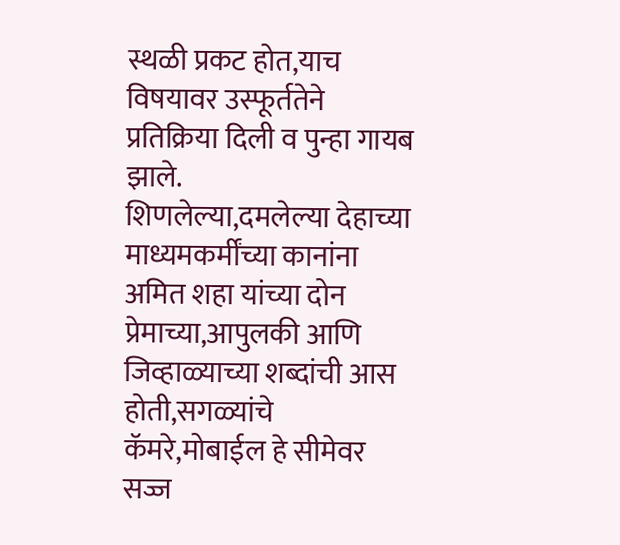स्थळी प्रकट होत,याच विषयावर उस्फूर्ततेने प्रतिक्रिया दिली व पुन्हा गायब झाले.
शिणलेल्या,दमलेल्या देहाच्या माध्यमकर्मींच्या कानांना अमित शहा यांच्या दोन प्रेमाच्या,आपुलकी आणि जिव्हाळ्याच्या शब्दांची आस होती,सगळ्यांचे कॅमरे,मोबाईल हे सीमेवर सज्ज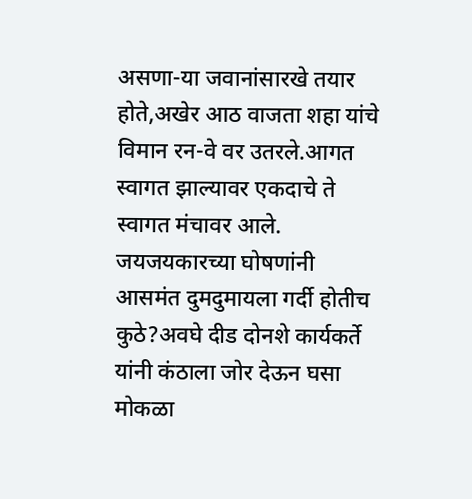असणा-या जवानांसारखे तयार होते,अखेर आठ वाजता शहा यांचे विमान रन-वे वर उतरले.आगत स्वागत झाल्यावर एकदाचे ते स्वागत मंचावर आले.
जयजयकारच्या घोषणांनी आसमंत दुमदुमायला गर्दी होतीच कुठे?अवघे दीड दोनशे कार्यकर्ते यांनी कंठाला जोर देऊन घसा मोकळा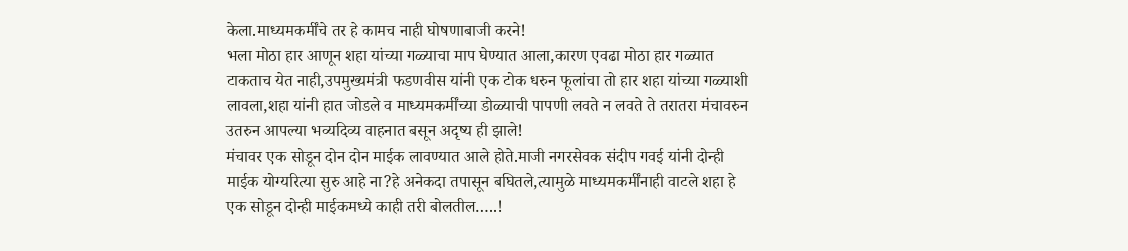केला.माध्यमकर्मींचे तर हे कामच नाही घोषणाबाजी करने!
भला मोठा हार आणून शहा यांच्या गळ्याचा माप घेण्यात आला,कारण एवढा मोठा हार गळ्यात टाकताच येत नाही,उपमुख्यमंत्री फडणवीस यांनी एक टोक धरुन फूलांचा तो हार शहा यांच्या गळ्याशी लावला,शहा यांनी हात जोडले व माध्यमकर्मींच्या डोळ्याची पापणी लवते न लवते ते तरातरा मंचावरुन उतरुन आपल्या भव्यदिव्य वाहनात बसून अदृष्य ही झाले!
मंचावर एक सोडून दोन दोन माईक लावण्यात आले होते.माजी नगरसेवक संदीप गवई यांनी दोन्ही माईक योग्यरित्या सुरु आहे ना?हे अनेकदा तपासून बघितले,त्यामुळे माध्यमकर्मींनाही वाटले शहा हे एक सोडून दोन्ही माईकमध्ये काही तरी बोलतील…..!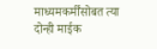माध्यमकर्मींसोबत त्या दोन्ही माईक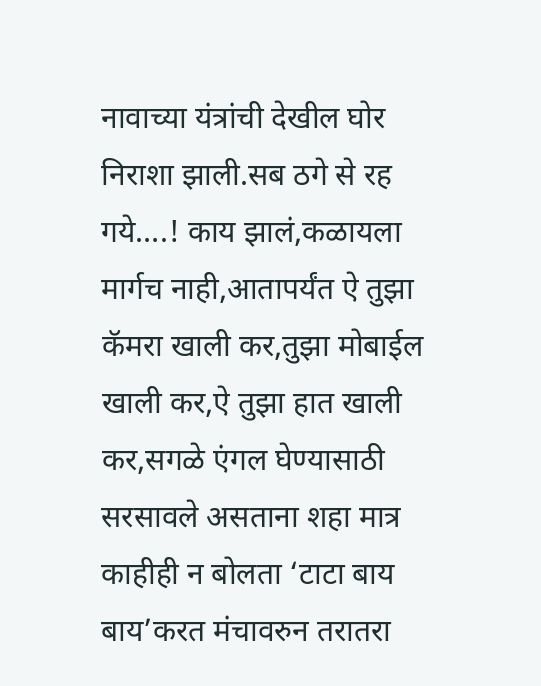नावाच्या यंत्रांची देखील घोर निराशा झाली.सब ठगे से रह गये….! काय झालं,कळायला मार्गच नाही,आतापर्यंत ऐ तुझा कॅमरा खाली कर,तुझा मोबाईल खाली कर,ऐ तुझा हात खाली कर,सगळे एंगल घेण्यासाठी सरसावले असताना शहा मात्र काहीही न बोलता ‘टाटा बाय बाय’करत मंचावरुन तरातरा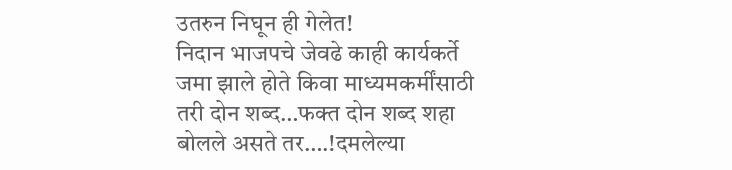उतरुन निघून ही गेलेत!
निदान भाजपचे जेवढे काही कार्यकर्ते जमा झाले होते किवा माध्यमकर्मींसाठी तरी दोन शब्द…फक्त दोन शब्द शहा बोलले असते तर….!दमलेल्या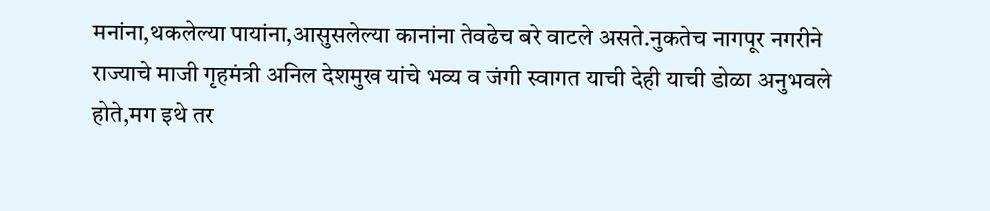मनांना,थकलेल्या पायांना,आसुसलेल्या कानांना तेवढेच बरे वाटले असते.नुकतेच नागपूर नगरीने राज्याचे माजी गृहमंत्री अनिल देशमुख यांचे भव्य व जंगी स्वागत याची देही याची डोळा अनुभवले होते,मग इथे तर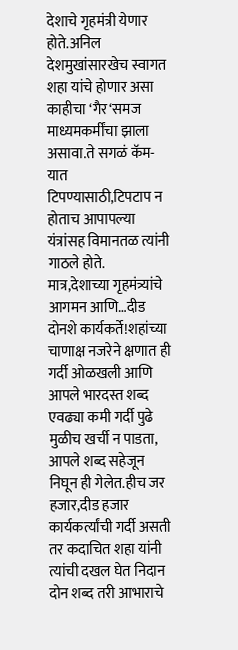देशाचे गृहमंत्री येणार होते.अनिल देशमुखांसारखेच स्वागत शहा यांचे होणार असा काहीचा ‘गैर‘समज माध्यमकर्मींचा झाला असावा.ते सगळं कॅम-यात टिपण्यासाठी,टिपटाप न होताच आपापल्या यंत्रांसह विमानतळ त्यांनी गाठले होते.
मात्र,देशाच्या गृहमंत्र्यांचे आगमन आणि…दीड दोनशे कार्यकर्ते!शहांच्या चाणाक्ष नजरेने क्षणात ही गर्दी ओळखली आणि आपले भारदस्त शब्द एवढ्या कमी गर्दी पुढे मुळीच खर्ची न पाडता, आपले शब्द सहेजून निघून ही गेलेत.हीच जर हजार,दीड हजार कार्यकर्त्यांची गर्दी असती तर कदाचित शहा यांनी त्यांची दखल घेत निदान दोन शब्द तरी आभाराचे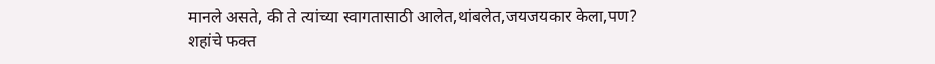मानले असते, की ते त्यांच्या स्वागतासाठी आलेत,थांबलेत,जयजयकार केला,पण?
शहांचे फक्त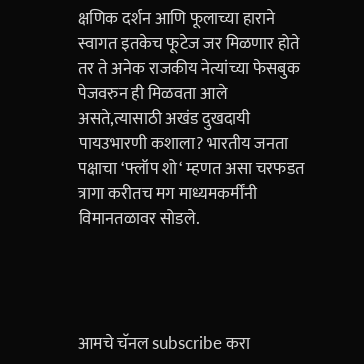क्षणिक दर्शन आणि फूलाच्या हाराने स्वागत इतकेच फूटेज जर मिळणार होते तर ते अनेक राजकीय नेत्यांच्या फेसबुक पेजवरुन ही मिळवता आले असते,त्यासाठी अखंड दुखदायी पायउभारणी कशाला? भारतीय जनता पक्षाचा ‘फ्लॉप शो‘ म्हणत असा चरफडत त्रागा करीतच मग माध्यमकर्मींनी विमानतळावर सोडले.




आमचे चॅनल subscribe करा